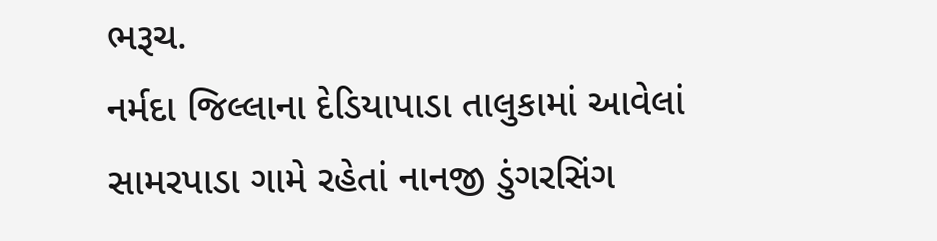ભરૂચ.
નર્મદા જિલ્લાના દેડિયાપાડા તાલુકામાં આવેલાં સામરપાડા ગામે રહેતાં નાનજી ડુંગરસિંગ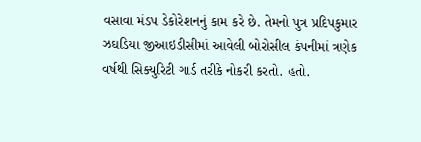વસાવા મંડપ ડેકોરેશનનું કામ કરે છે. તેમનો પુત્ર પ્રદિપકુમાર ઝઘડિયા જીઆઇડીસીમાં આવેલી બોરોસીલ કંપનીમાં ત્રણેક વર્ષથી સિક્યુરિટી ગાર્ડ તરીકે નોકરી કરતો. હતો.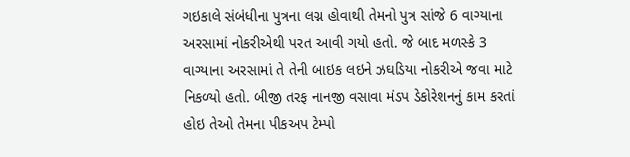ગઇકાલે સંબંધીના પુત્રના લગ્ન હોવાથી તેમનો પુત્ર સાંજે 6 વાગ્યાના અરસામાં નોકરીએથી પરત આવી ગયો હતો. જે બાદ મળસ્કે 3 વાગ્યાના અરસામાં તે તેની બાઇક લઇને ઝઘડિયા નોકરીએ જવા માટે નિકળ્યો હતો. બીજી તરફ નાનજી વસાવા મંડપ ડેકોરેશનનું કામ કરતાં હોઇ તેઓ તેમના પીકઅપ ટેમ્પો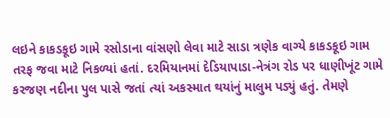લઇને કાકડકૂઇ ગામે રસોડાના વાંસણો લેવા માટે સાડા ત્રણેક વાગ્યે કાકડકૂઇ ગામ તરફ જવા માટે નિકળ્યાં હતાં. દરમિયાનમાં દેડિયાપાડા-નેત્રંગ રોડ પર ધાણીખૂંટ ગામે કરજણ નદીના પુલ પાસે જતાં ત્યાં અકસ્માત થયાંનું માલુમ પડ્યું હતું. તેમણે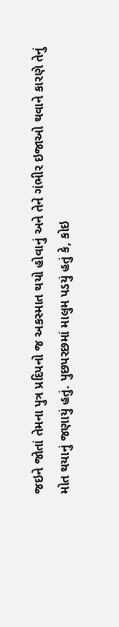જઇને જોતાં તેમના પુત્ર પ્રદિપનો જ અકસ્માત થયો હોવાનું અને તેને ગંભીર ઇજાઓ થવાને કારણે તેનું મોત થયાનું જણાયું હતું. પુછપરછમાં માલુમ પડયું હતું કે, કોઇ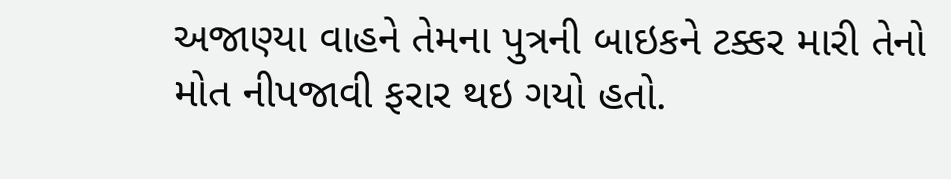અજાણ્યા વાહને તેમના પુત્રની બાઇકને ટક્કર મારી તેનો મોત નીપજાવી ફરાર થઇ ગયો હતો.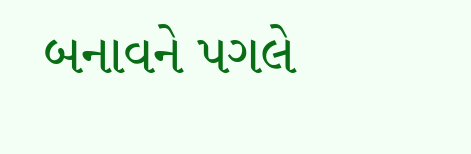બનાવને પગલે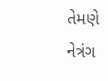તેમણે નેત્રંગ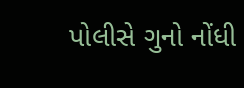પોલીસે ગુનો નોંધી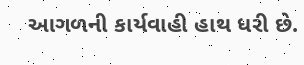આગળની કાર્યવાહી હાથ ધરી છે.